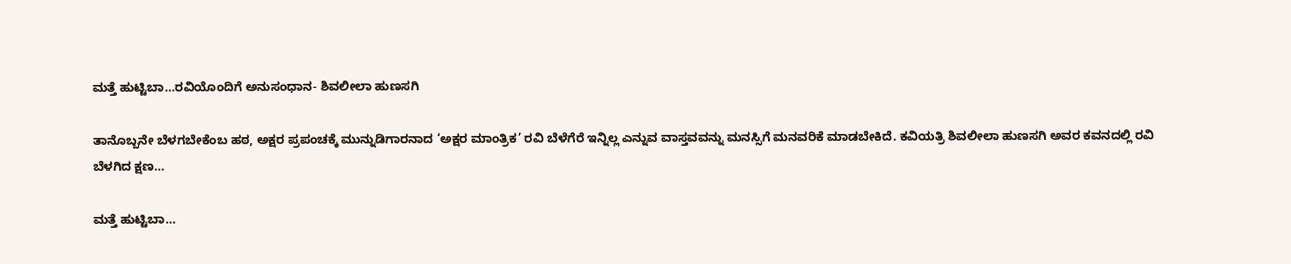ಮತ್ತೆ ಹುಟ್ಟಿಬಾ…ರವಿಯೊಂದಿಗೆ ಅನುಸಂಧಾನ- ಶಿವಲೀಲಾ ಹುಣಸಗಿ

ತಾನೊಬ್ಬನೇ ಬೆಳಗಬೇಕೆಂಬ ಹಠ, ಅಕ್ಷರ ಪ್ರಪಂಚಕ್ಕೆ ಮುನ್ನುಡಿಗಾರನಾದ ‘ಅಕ್ಷರ ಮಾಂತ್ರಿಕ’ ರವಿ ಬೆಳೆಗೆರೆ ಇನ್ನಿಲ್ಲ ಎನ್ನುವ ವಾಸ್ತವವನ್ನು ಮನಸ್ಸಿಗೆ ಮನವರಿಕೆ ಮಾಡಬೇಕಿದೆ. ಕವಿಯತ್ರಿ ಶಿವಲೀಲಾ ಹುಣಸಗಿ ಅವರ ಕವನದಲ್ಲಿ ರವಿ ಬೆಳಗಿದ ಕ್ಷಣ…

ಮತ್ತೆ ಹುಟ್ಟಿಬಾ…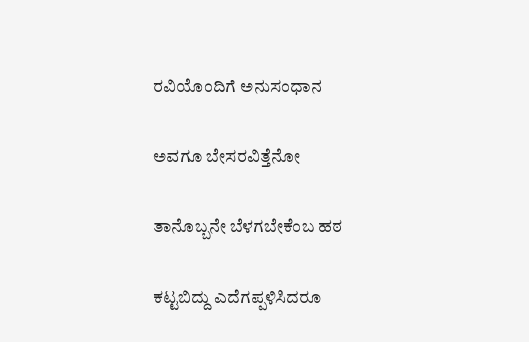ರವಿಯೊಂದಿಗೆ ಅನುಸಂಧಾನ

ಅವಗೂ ಬೇಸರವಿತ್ತೆನೋ

ತಾನೊಬ್ಬನೇ ಬೆಳಗಬೇಕೆಂಬ ಹಠ

ಕಟ್ಟಬಿದ್ದು ಎದೆಗಪ್ಪಳಿಸಿದರೂ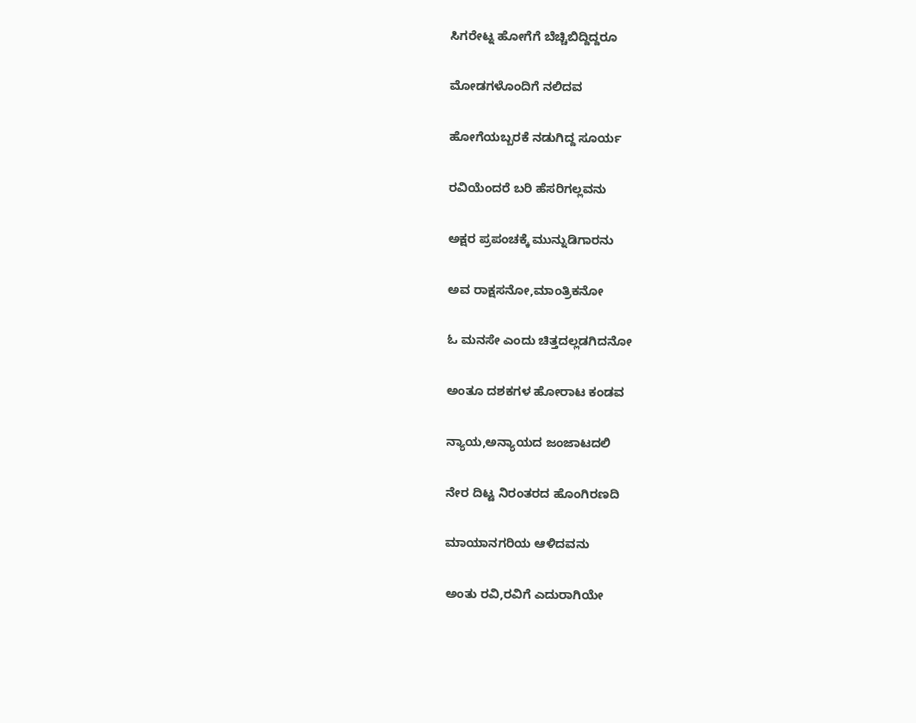ಸಿಗರೇಟ್ನ ಹೋಗೆಗೆ ಬೆಚ್ಚಿಬಿದ್ದಿದ್ದರೂ

ಮೋಡಗಳೊಂದಿಗೆ ನಲಿದವ

ಹೋಗೆಯಬ್ಬರಕೆ ನಡುಗಿದ್ದ ಸೂರ್ಯ

ರವಿಯೆಂದರೆ ಬರಿ ಹೆಸರಿಗಲ್ಲವನು

ಅಕ್ಷರ ಪ್ರಪಂಚಕ್ಕೆ ಮುನ್ನುಡಿಗಾರನು

ಅವ ರಾಕ್ಷಸನೋ,ಮಾಂತ್ರಿಕನೋ

ಓ ಮನಸೇ ಎಂದು ಚಿತ್ತದಲ್ಲಡಗಿದನೋ

ಅಂತೂ ದಶಕಗಳ‌ ಹೋರಾಟ ಕಂಡವ

ನ್ಯಾಯ,ಅನ್ಯಾಯದ ಜಂಜಾಟದಲಿ

ನೇರ ದಿಟ್ಟ ನಿರಂತರದ ಹೊಂಗಿರಣದಿ

ಮಾಯಾನಗರಿಯ ಆಳಿದವನು

ಅಂತು‌‌ ರವಿ,ರವಿಗೆ ಎದುರಾಗಿಯೇ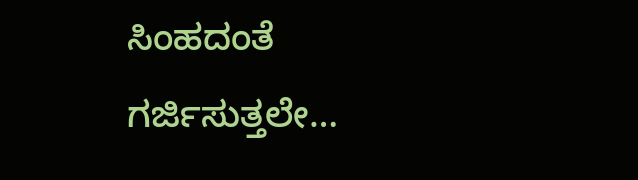ಸಿಂಹದಂತೆ ಗರ್ಜಿಸುತ್ತಲೇ…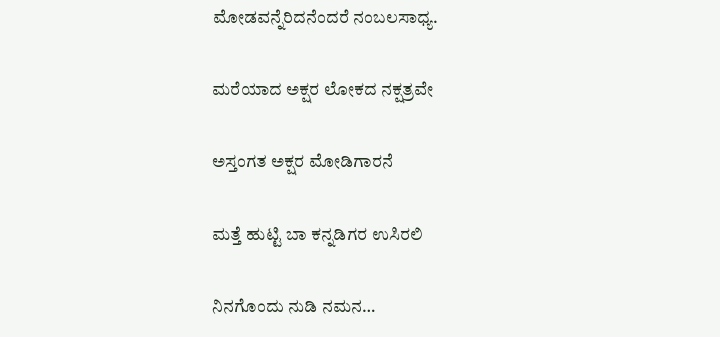ಮೋಡವನ್ನೆರಿದನೆಂದರೆ ನಂಬಲಸಾಧ್ಯ.

ಮರೆಯಾದ ಅಕ್ಷರ ಲೋಕದ ನಕ್ಷತ್ರವೇ

ಅಸ್ತಂಗತ ಅಕ್ಷರ ಮೋಡಿಗಾರನೆ

ಮತ್ತೆ ಹುಟ್ಟಿ ಬಾ ಕನ್ನಡಿಗರ ಉಸಿರಲಿ

ನಿನಗೊಂದು ನುಡಿ ನಮನ…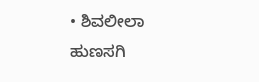• ಶಿವಲೀಲಾ ಹುಣಸಗಿ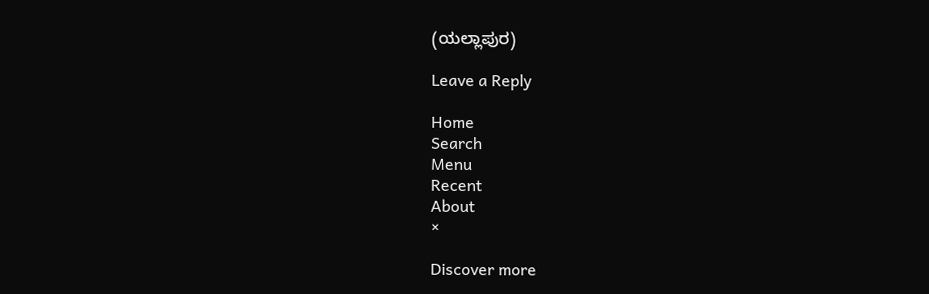(ಯಲ್ಲಾಪುರ)

Leave a Reply

Home
Search
Menu
Recent
About
×

Discover more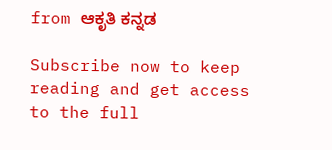from ಆಕೃತಿ ಕನ್ನಡ

Subscribe now to keep reading and get access to the full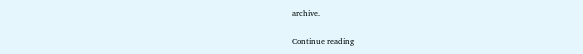archive.

Continue reading